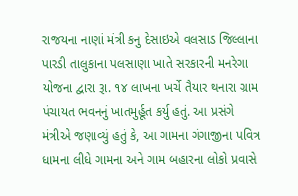રાજયના નાણાં મંત્રી કનુ દેસાઇએ વલસાડ જિલ્લાના પારડી તાલુકાના પલસાણા ખાતે સરકારની મનરેગા યોજના દ્વારા રૂા. ૧૪ લાખના ખર્ચે તૈયાર થનારા ગ્રામ પંચાયત ભવનનું ખાતમુર્હૂત કર્યુ હતું. આ પ્રસંગે મંત્રીએ જણાવ્યું હતું કે, આ ગામના ગંગાજીના પવિત્ર ધામના લીધે ગામના અને ગામ બહારના લોકો પ્રવાસે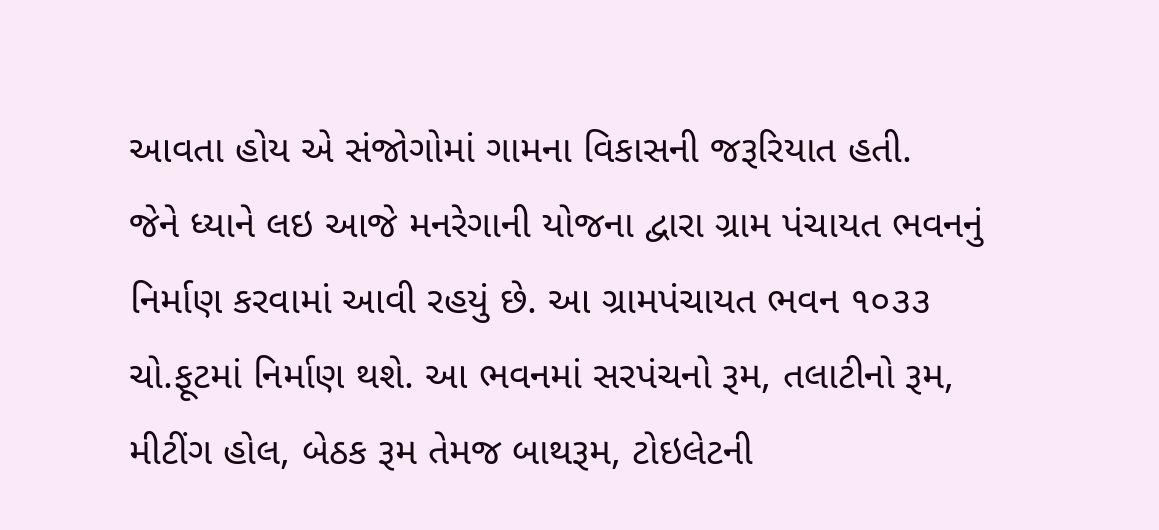આવતા હોય એ સંજોગોમાં ગામના વિકાસની જરૂરિયાત હતી.
જેને ધ્યાને લઇ આજે મનરેગાની યોજના દ્વારા ગ્રામ પંચાયત ભવનનું નિર્માણ કરવામાં આવી રહયું છે. આ ગ્રામપંચાયત ભવન ૧૦૩૩ ચો.ફૂટમાં નિર્માણ થશે. આ ભવનમાં સરપંચનો રૂમ, તલાટીનો રૂમ, મીટીંગ હોલ, બેઠક રૂમ તેમજ બાથરૂમ, ટોઇલેટની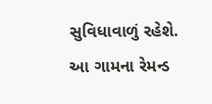સુવિધાવાળું રહેશે.
આ ગામના રેમન્ડ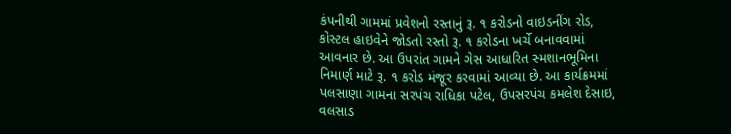કંપનીથી ગામમાં પ્રવેશનો રસ્તાનું રૂ. ૧ કરોડનો વાઇડનીંગ રોડ, કોસ્ટલ હાઇવેને જોડતો રસ્તો રૂ. ૧ કરોડના ખર્ચે બનાવવામાં આવનાર છે. આ ઉપરાંત ગામને ગેસ આધારિત સ્મશાનભૂમિના નિમાર્ણ માટે રૂ. ૧ કરોડ મંજૂર કરવામાં આવ્યા છે. આ કાર્યક્રમમાં પલસાણા ગામના સરપંચ રાધિકા પટેલ, ઉપસરપંચ કમલેશ દેસાઇ, વલસાડ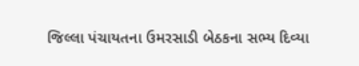જિલ્લા પંચાયતના ઉમરસાડી બેઠકના સભ્ય દિવ્યા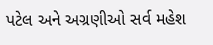પટેલ અને અગ્રણીઓ સર્વ મહેશ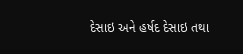દેસાઇ અને હર્ષદ દેસાઇ તથા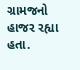ગ્રામજનો હાજર રહ્યા હતા.